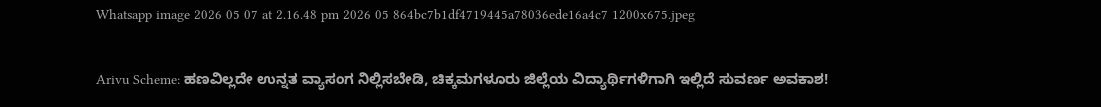Whatsapp image 2026 05 07 at 2.16.48 pm 2026 05 864bc7b1df4719445a78036ede16a4c7 1200x675.jpeg

Arivu Scheme: ಹಣವಿಲ್ಲದೇ ಉನ್ನತ ವ್ಯಾಸಂಗ ನಿಲ್ಲಿಸಬೇಡಿ, ಚಿಕ್ಕಮಗಳೂರು ಜಿಲ್ಲೆಯ ವಿದ್ಯಾರ್ಥಿಗಳಿಗಾಗಿ ಇಲ್ಲಿದೆ ಸುವರ್ಣ ಅವಕಾಶ!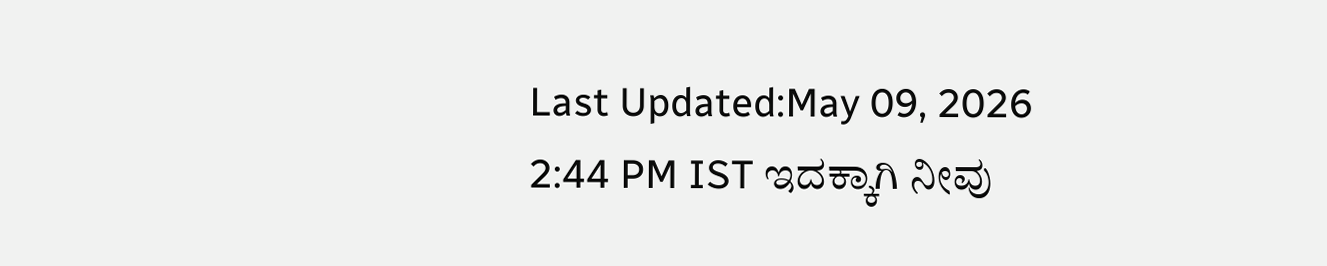Last Updated:May 09, 2026 2:44 PM IST ಇದಕ್ಕಾಗಿ ನೀವು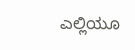ಎಲ್ಲಿಯೂ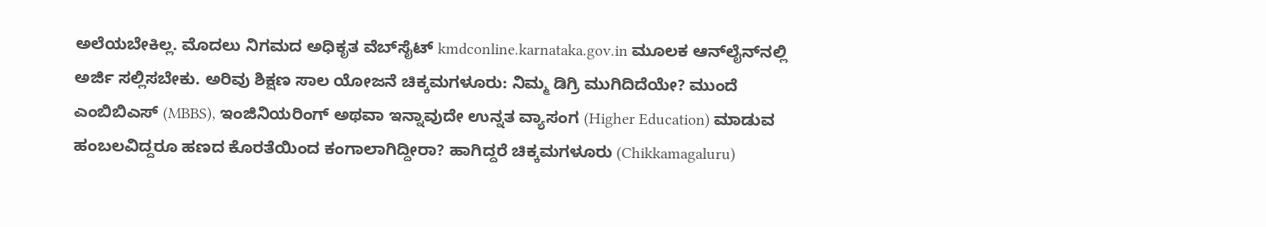ಅಲೆಯಬೇಕಿಲ್ಲ. ಮೊದಲು ನಿಗಮದ ಅಧಿಕೃತ ವೆಬ್‍ಸೈಟ್ kmdconline.karnataka.gov.in ಮೂಲಕ ಆನ್‍ಲೈನ್‍ನಲ್ಲಿ ಅರ್ಜಿ ಸಲ್ಲಿಸಬೇಕು. ಅರಿವು ಶಿಕ್ಷಣ ಸಾಲ ಯೋಜನೆ ಚಿಕ್ಕಮಗಳೂರು: ನಿಮ್ಮ ಡಿಗ್ರಿ ಮುಗಿದಿದೆಯೇ? ಮುಂದೆ ಎಂಬಿಬಿಎಸ್ (MBBS), ಇಂಜಿನಿಯರಿಂಗ್ ಅಥವಾ ಇನ್ನಾವುದೇ ಉನ್ನತ ವ್ಯಾಸಂಗ (Higher Education) ಮಾಡುವ ಹಂಬಲವಿದ್ದರೂ ಹಣದ ಕೊರತೆಯಿಂದ ಕಂಗಾಲಾಗಿದ್ದೀರಾ? ಹಾಗಿದ್ದರೆ ಚಿಕ್ಕಮಗಳೂರು (Chikkamagaluru)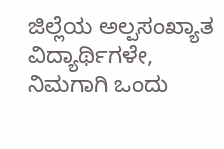ಜಿಲ್ಲೆಯ ಅಲ್ಪಸಂಖ್ಯಾತ ವಿದ್ಯಾರ್ಥಿಗಳೇ, ನಿಮಗಾಗಿ ಒಂದು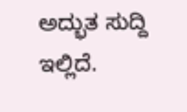ಅದ್ಭುತ ಸುದ್ದಿ ಇಲ್ಲಿದೆ.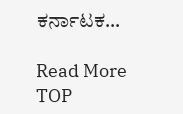ಕರ್ನಾಟಕ…

Read More
TOP